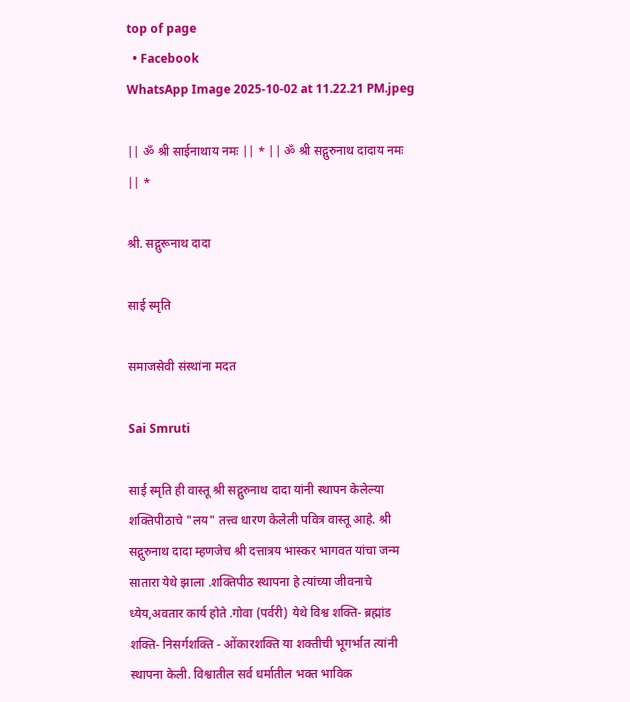top of page
  • Facebook
WhatsApp Image 2025-10-02 at 11.22.21 PM.jpeg

|| ॐ श्री साईनाथाय नमः || * || ॐ श्री सद्गुरुनाथ दादाय नमः || *

श्री. सद्गुरूनाथ दादा

साई स्मृति

समाजसेवी संस्थांना मदत

Sai Smruti

साई स्मृति ही वास्तू श्री सद्गुरुनाथ दादा यांनी स्थापन केलेल्या शक्तिपीठाचे "लय" तत्त्व धारण केलेली पवित्र वास्तू आहे. श्री सद्गुरुनाथ दादा म्हणजेच श्री दत्तात्रय भास्कर भागवत यांचा जन्म सातारा येथे झाला .शक्तिपीठ स्थापना हे त्यांच्या जीवनाचे ध्येय,अवतार कार्य होते .गोवा (पर्वरी) येथे विश्व शक्ति- ब्रह्मांड शक्ति- निसर्गशक्ति - ओंकारशक्ति या शक्तीची भूगर्भात त्यांनी स्थापना केली. विश्वातील सर्व धर्मातील भक्त भाविक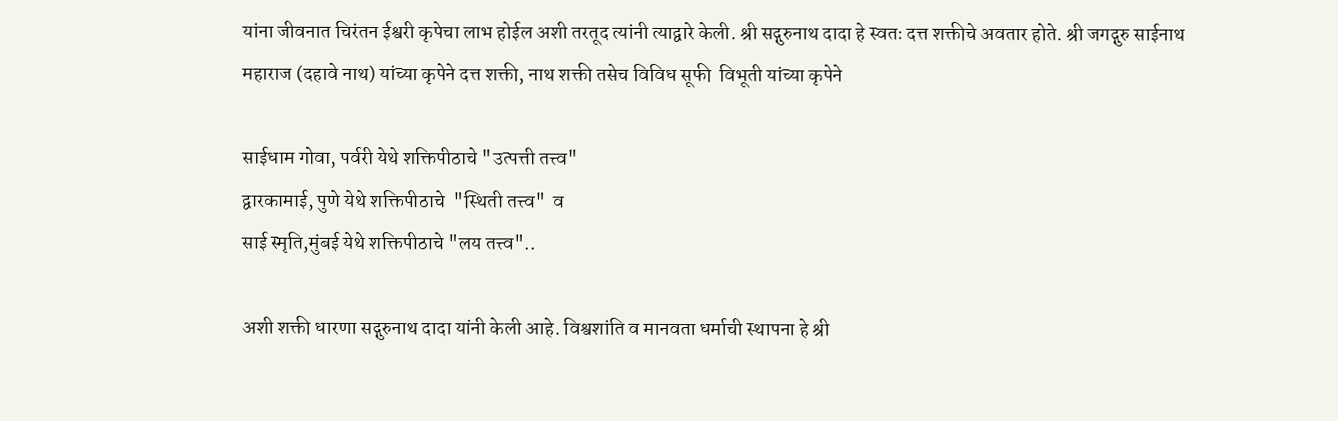यांना जीवनात चिरंतन ईश्वरी कृपेचा लाभ होईल अशी तरतूद त्यांनी त्याद्वारे केली. श्री सद्गुरुनाथ दादा हे स्वतः दत्त शक्तीचे अवतार होते. श्री जगद्गुरु साईनाथ महाराज (दहावे नाथ) यांच्या कृपेने दत्त शक्ती, नाथ शक्ती तसेच विविध सूफी  विभूती यांच्या कृपेने

साईधाम गोवा, पर्वरी येथे शक्तिपीठाचे "उत्पत्ती तत्त्व"
द्वारकामाई, पुणे येथे शक्तिपीठाचे  "स्थिती तत्त्व"  व
साई स्मृति,मुंबई येथे शक्तिपीठाचे "लय तत्त्व"..

अशी शक्ती धारणा सद्गुरुनाथ दादा यांनी केली आहे. विश्वशांति व मानवता धर्माची स्थापना हे श्री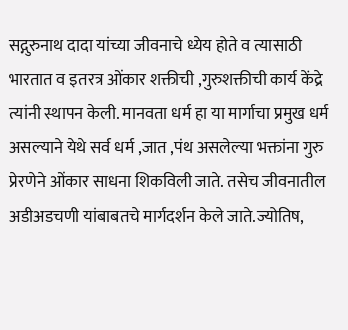सद्गुरुनाथ दादा यांच्या जीवनाचे ध्येय होते व त्यासाठी भारतात व इतरत्र ओंकार शक्तीची ,गुरुशक्तीची कार्य केंद्रे त्यांनी स्थापन केली. मानवता धर्म हा या मार्गाचा प्रमुख धर्म असल्याने येथे सर्व धर्म ,जात ,पंथ असलेल्या भक्तांना गुरु प्रेरणेने ओंकार साधना शिकविली जाते. तसेच जीवनातील अडीअडचणी यांबाबतचे मार्गदर्शन केले जाते.ज्योतिष,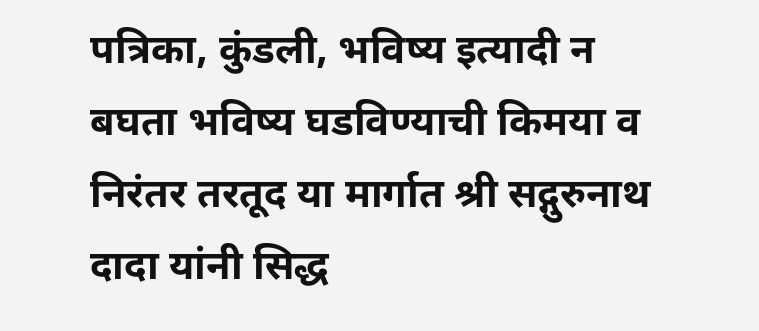पत्रिका, कुंडली, भविष्य इत्यादी न बघता भविष्य घडविण्याची किमया व निरंतर तरतूद या मार्गात श्री सद्गुरुनाथ दादा यांनी सिद्ध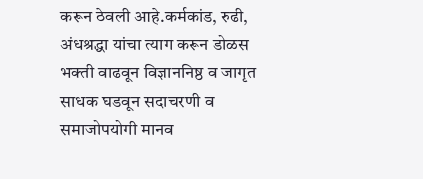करून ठेवली आहे.कर्मकांड, रुढी, अंधश्रद्धा यांचा त्याग करून डोळस भक्ती वाढवून विज्ञाननिष्ठ व जागृत साधक घडवून सदाचरणी व समाजोपयोगी मानव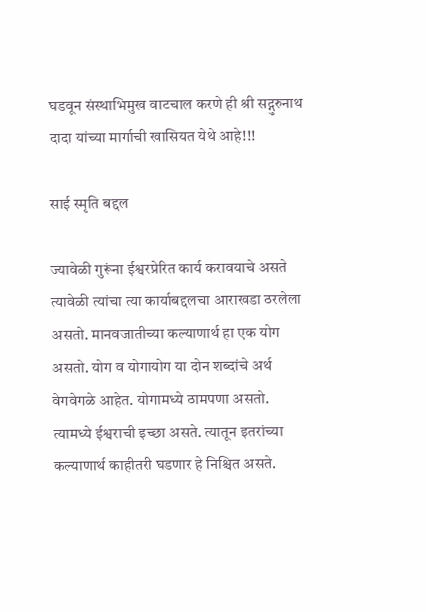घडवून संस्थाभिमुख वाटचाल करणे ही श्री सद्गुरुनाथ दादा यांच्या मार्गाची खासियत येथे आहे!!!

साई स्मृति बद्दल

ज्यावेळी गुरूंना ईश्वरप्रेरित कार्य करावयाचे असते त्यावेळी त्यांचा त्या कार्याबद्दलचा आराखडा ठरलेला असतो. मानवजातीच्या कल्याणार्थ हा एक योग असतो. योग व योगायोग या दोन शब्दांचे अर्थ वेगवेगळे आहेत. योगामध्ये ठामपणा असतो. त्यामध्ये ईश्वराची इच्छा असते. त्यातून इतरांच्या कल्याणार्थ काहीतरी घडणार हे निश्चित असते.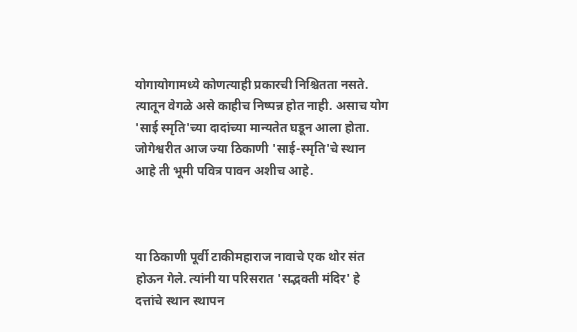योगायोगामध्ये कोणत्याही प्रकारची निश्चितता नसते. त्यातून वेगळे असे काहीच निष्पन्न होत नाही. असाच योग 'साई स्मृति'च्या दादांच्या मान्यतेत घडून आला होता. जोगेश्वरीत आज ज्या ठिकाणी 'साई-स्मृति'चे स्थान आहे ती भूमी पवित्र पावन अशीच आहे.



या ठिकाणी पूर्वी टाकीमहाराज नावाचे एक थोर संत होऊन गेले. त्यांनी या परिसरात 'सद्भक्ती मंदिर' हे दत्तांचे स्थान स्थापन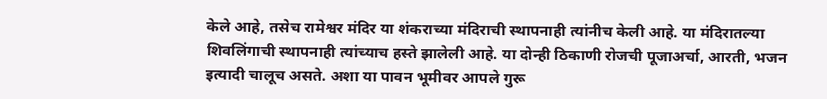केले आहे, तसेच रामेश्वर मंदिर या शंकराच्या मंदिराची स्थापनाही त्यांनीच केली आहे. या मंदिरातल्या शिवलिंगाची स्थापनाही त्यांच्याच हस्ते झालेली आहे. या दोन्ही ठिकाणी रोजची पूजाअर्चा, आरती, भजन इत्यादी चालूच असते. अशा या पावन भूमीवर आपले गुरू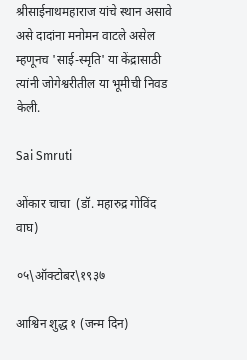श्रीसाईनाथमहाराज यांचे स्थान असावे असे दादांना मनोमन वाटले असेल म्हणूनच 'साई-स्मृति' या केंद्रासाठी त्यांनी जोगेश्वरीतील या भूमीची निवड केली.

Sai Smruti

ओंकार चाचा  (डॉ. महारुद्र गोविंद वाघ)

०५\ऑक्टोबर\१९३७

आश्विन शुद्ध १ (जन्म दिन)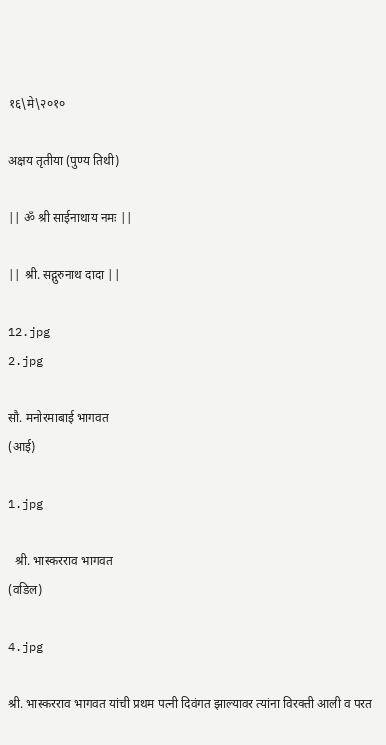१६\मे\२०१०

अक्षय तृतीया (पुण्य तिथी)

|| ॐ श्री साईनाथाय नमः ||

|| श्री. सद्गुरुनाथ दादा ||

12.jpg
2.jpg

सौ. मनोरमाबाई भागवत
(आई)

1.jpg

  श्री. भास्करराव भागवत
(वडिल)

4.jpg

श्री. भास्करराव भागवत यांची प्रथम पत्नी दिवंगत झाल्यावर त्यांना विरक्ती आली व परत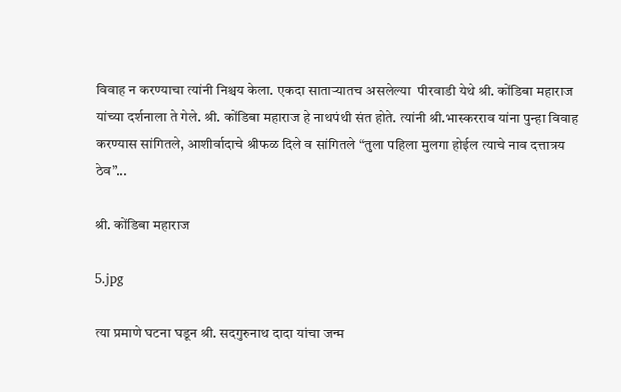विवाह न करण्याचा त्यांनी निश्चय केला. एकदा साताऱ्यातच असलेल्या  पीरवाडी येथे श्री. कोंडिबा महाराज यांच्या दर्शनाला ते गेले. श्री. कोंडिबा महाराज हे नाथपंथी संत होते. त्यांनी श्री.भास्करराव यांना पुन्हा विवाह करण्यास सांगितले, आशीर्वादाचे श्रीफळ दिले व सांगितले “तुला पहिला मुलगा होईल त्याचे नाव दत्तात्रय ठेव”...

श्री. कोंडिबा महाराज

5.jpg

त्या प्रमाणे घटना घडून श्री. सदगुरुनाथ दादा यांचा जन्म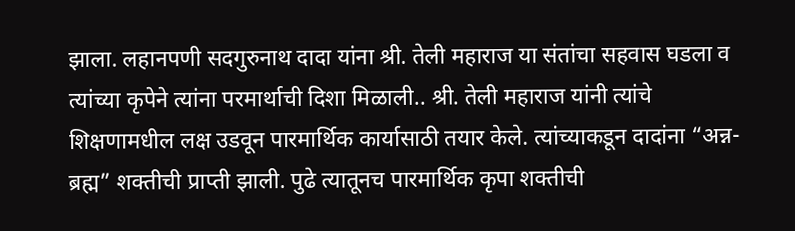झाला. लहानपणी सदगुरुनाथ दादा यांना श्री. तेली महाराज या संतांचा सहवास घडला व त्यांच्या कृपेने त्यांना परमार्थाची दिशा मिळाली.. श्री. तेली महाराज यांनी त्यांचे  शिक्षणामधील लक्ष उडवून पारमार्थिक कार्यासाठी तयार केले. त्यांच्याकडून दादांना “अन्न-ब्रह्म” शक्तीची प्राप्ती झाली. पुढे त्यातूनच पारमार्थिक कृपा शक्तीची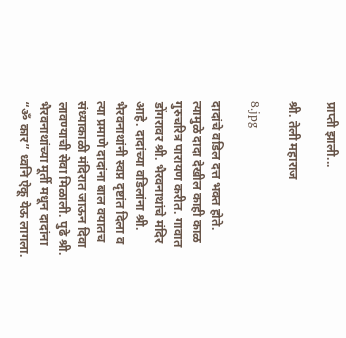प्राप्ती झाली...

श्री. तेली महाराज

8.jpg

दादांचे वडिल दत्त भक्त होते. त्यामुळे दादा देखील काही काळ गुरुचरित्र पारायण करीत. गावात डोंगरावर श्री. भैरवनाथांचे मंदिर आहे. दादांच्या वडिलांना श्री. भैरवनाथांनी स्वप्न दृष्टांत दिला व त्या प्रमाणे दादांना बाल वयातच संध्याकाळी मंदिरात जाऊन दिवा लावण्याची सेवा मिळाली. पुढे श्री. भैरवनाथांच्या मूर्ती मधून दादांना “ॐ कार” ध्वनि ऐकू येऊ लागला.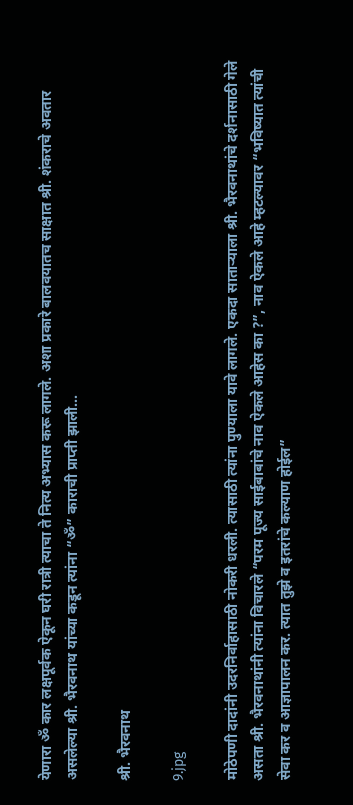येणारा ॐ कार लक्षपूर्वक ऐकून घरी रात्री त्याचा ते नित्य अभ्यास करू लागले. अशा प्रकारे बालवयातच साक्षात श्री. शंकराचे अवतार असलेल्या श्री. भैरवनाथ यांच्या कडून त्यांना “ॐ” काराची प्राप्ती झाली...

श्री. भैरवनाथ

9.jpg

मोठेपणी दादांनी उदरनिर्वाहासाठी नोकरी धरली. त्यासाठी त्यांना पुण्याला यावे लागले. एकदा साताऱ्याला श्री. भैरवनाथांचे दर्शनासाठी गेले असता श्री. भैरवनाथांनी त्यांना विचारले “परम पूज्य साईबाबांचे नाव ऐकले आहेस का ?”, नाव ऐकले आहे म्हटल्यावर “भविष्यात त्यांची सेवा कर व आज्ञापालन कर. त्यात तुझे व इतरांचे कल्याण होईल”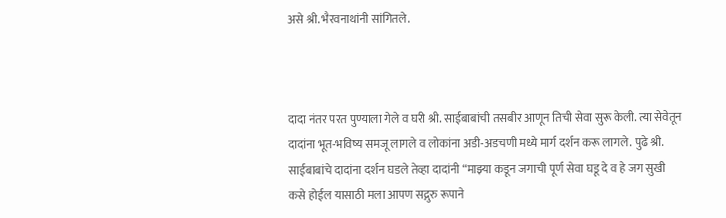असे श्री. भैरवनाथांनी सांगितले.



दादा नंतर परत पुण्याला गेले व घरी श्री. साईबाबांची तसबीर आणून तिची सेवा सुरू केली. त्या सेवेतून दादांना भूत-भविष्य समजू लागले व लोकांना अडी-अडचणी मध्ये मार्ग दर्शन करू लागले. पुढे श्री. साईबाबांचे दादांना दर्शन घडले तेव्हा दादांनी “माझ्या कडून जगाची पूर्ण सेवा घडू दे व हे जग सुखी कसे होईल यासाठी मला आपण सद्गुरु रूपाने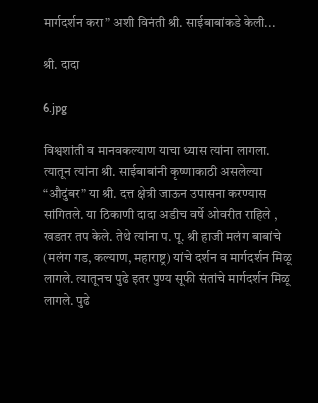मार्गदर्शन करा” अशी विनंती श्री. साईबाबांकडे केली...

श्री. दादा

6.jpg

विश्वशांती व मानवकल्याण याचा ध्यास त्यांना लागला. त्यातून त्यांना श्री. साईबाबांनी कृष्णाकाठी असलेल्या “औदुंबर” या श्री. दत्त क्षेत्री जाऊन उपासना करण्यास सांगितले. या ठिकाणी दादा अडीच वर्षे ओवरीत राहिले , खडतर तप केले. तेथे त्यांना प. पू. श्री हाजी मलंग बाबांचे (मलंग गड, कल्याण, महाराष्ट्र) यांचे दर्शन व मार्गदर्शन मिळू लागले. त्यातूनच पुढे इतर पुण्य सूफी संतांचे मार्गदर्शन मिळू लागले. पुढे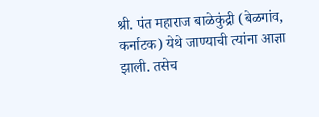श्री. पंत महाराज बाळेकुंद्री (बेळगांव, कर्नाटक) येथे जाण्याची त्यांना आज्ञा झाली. तसेच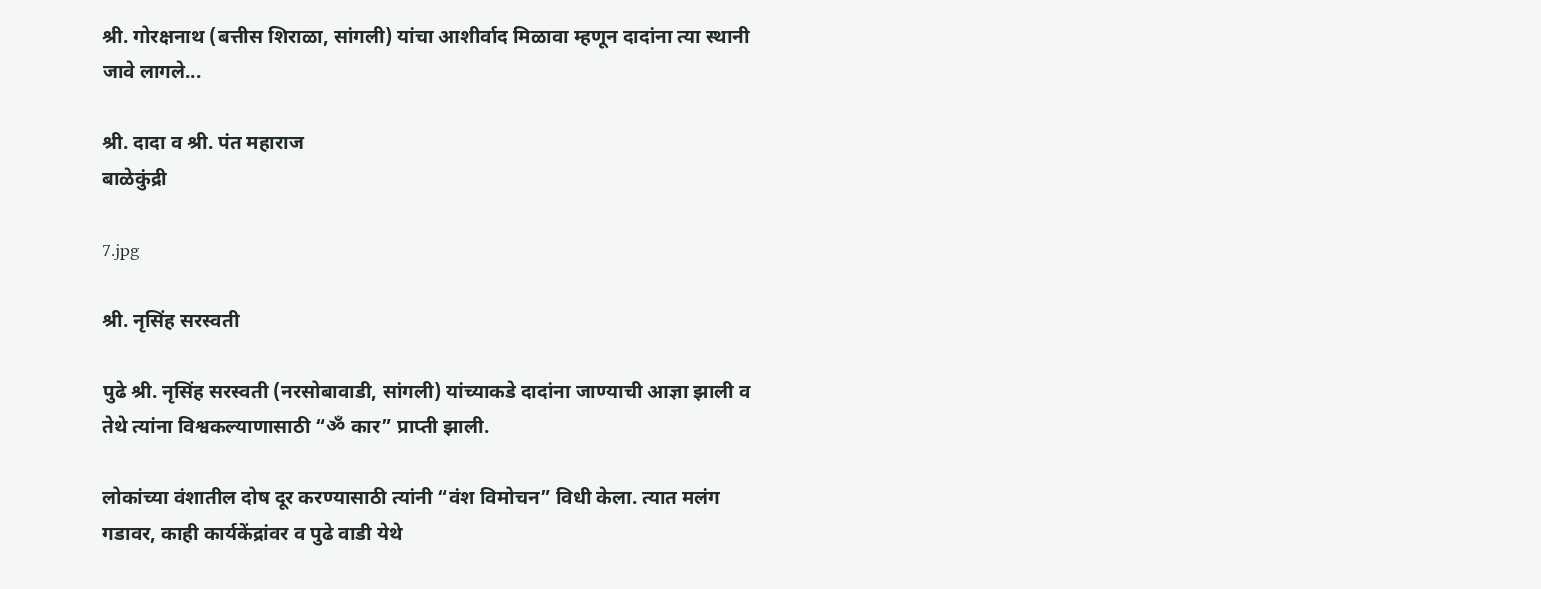श्री. गोरक्षनाथ (बत्तीस शिराळा, सांगली) यांचा आशीर्वाद मिळावा म्हणून दादांना त्या स्थानी जावे लागले...

श्री. दादा व श्री. पंत महाराज
बाळेकुंद्री

7.jpg

श्री. नृसिंह सरस्वती

पुढे श्री. नृसिंह सरस्वती (नरसोबावाडी, सांगली) यांच्याकडे दादांना जाण्याची आज्ञा झाली व तेथे त्यांना विश्वकल्याणासाठी “ॐ कार” प्राप्ती झाली.

लोकांच्या वंशातील दोष दूर करण्यासाठी त्यांनी “वंश विमोचन” विधी केला. त्यात मलंग गडावर, काही कार्यकेंद्रांवर व पुढे वाडी येथे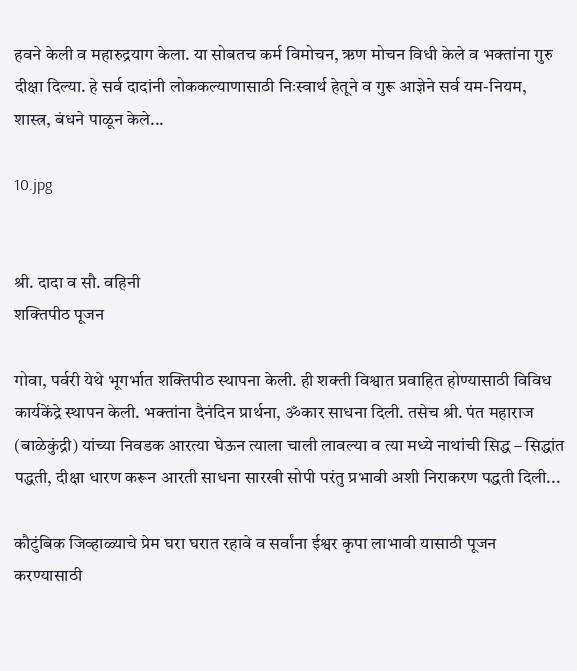हवने केली व महारुद्रयाग केला. या सोबतच कर्म विमोचन, ऋण मोचन विधी केले व भक्तांना गुरु दीक्षा दिल्या. हे सर्व दादांनी लोककल्याणासाठी निःस्वार्थ हेतूने व गुरू आज्ञेने सर्व यम-नियम, शास्त्र, बंधने पाळून केले...

10.jpg


श्री. दादा व सौ. वहिनी
शक्तिपीठ पूजन

गोवा, पर्वरी येथे भूगर्भात शक्तिपीठ स्थापना केली. ही शक्ती विश्वात प्रवाहित होण्यासाठी विविध कार्यकेंद्रे स्थापन केली. भक्तांना दैनंदिन प्रार्थना, ॐकार साधना दिली. तसेच श्री. पंत महाराज (बाळेकुंद्री) यांच्या निवडक आरत्या घेऊन त्याला चाली लावल्या व त्या मध्ये नाथांची सिद्ध – सिद्धांत पद्धती, दीक्षा धारण करून आरती साधना सारखी सोपी परंतु प्रभावी अशी निराकरण पद्धती दिली...

कौटुंबिक जिव्हाळ्याचे प्रेम घरा घरात रहावे व सर्वांना ईश्वर कृपा लाभावी यासाठी पूजन करण्यासाठी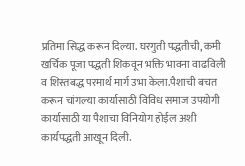प्रतिमा सिद्ध करून दिल्या. घरगुती पद्धतीची, कमी खर्चिक पूजा पद्धती शिकवून भक्ति भावना वाढविली व शिस्तबद्ध परमार्थ मार्ग उभा केला.पैशाची बचत करून चांगल्या कार्यासाठी विविध समाज उपयोगी कार्यासाठी या पैशाचा विनियोग होईल अशी कार्यपद्धती आखून दिली.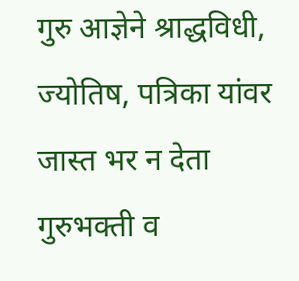गुरु आज्ञेने श्राद्धविधी, ज्योतिष, पत्रिका यांवर जास्त भर न देता गुरुभक्ती व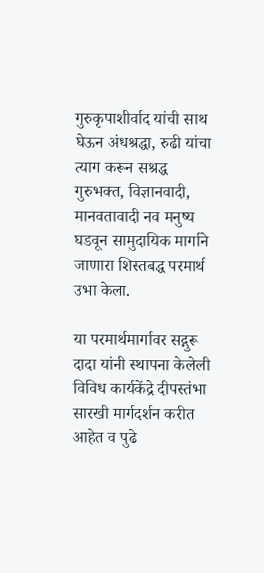गुरुकृपाशीर्वाद यांची साथ घेऊन अंधश्रद्धा, रुढी यांचा त्याग करून सश्रद्ध गुरुभक्त, विज्ञानवादी, मानवतावादी नव मनुष्य घडवून सामुदायिक मार्गाने जाणारा शिस्तबद्ध परमार्थ उभा केला.

या परमार्थमार्गावर सद्गुरू दादा यांनी स्थापना केलेली विविध कार्यकेंद्रे दीपस्तंभा सारखी मार्गदर्शन करीत आहेत व पुढे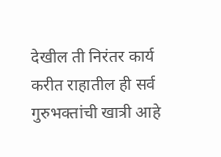देखील ती निरंतर कार्य करीत राहातील ही सर्व गुरुभक्तांची खात्री आहे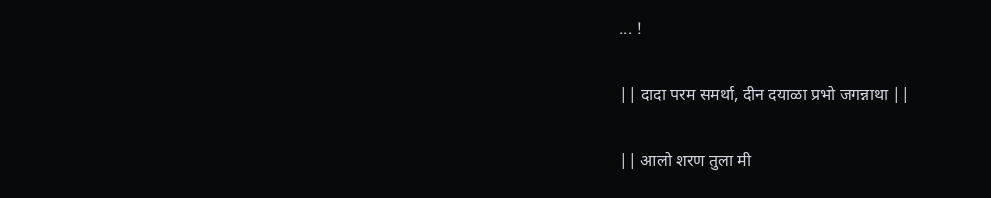... !

|| दादा परम समर्था, दीन दयाळा प्रभो जगन्नाथा ||

|| आलो शरण तुला मी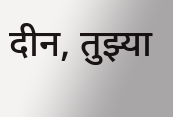दीन, तुझ्या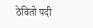ठेवितो पदी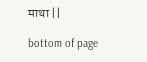माथा ||

bottom of page